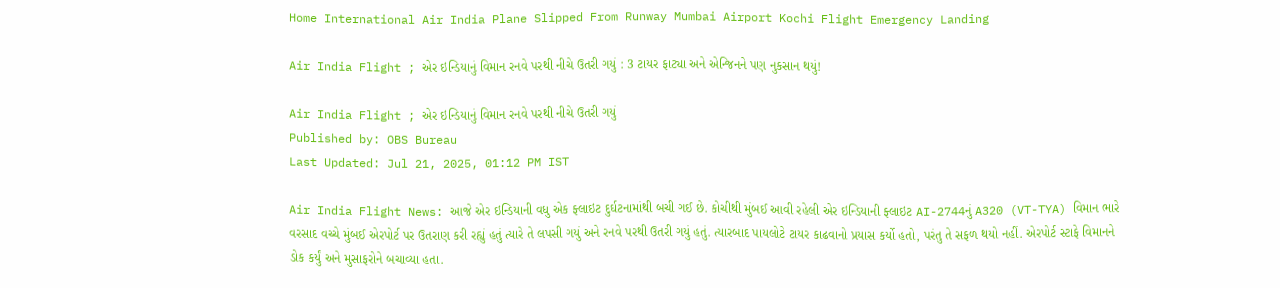Home International Air India Plane Slipped From Runway Mumbai Airport Kochi Flight Emergency Landing

Air India Flight ; એર ઇન્ડિયાનું વિમાન રનવે પરથી નીચે ઉતરી ગયું : 3 ટાયર ફાટ્યા અને એન્જિનને પણ નુકસાન થયું!

Air India Flight ; એર ઇન્ડિયાનું વિમાન રનવે પરથી નીચે ઉતરી ગયું
Published by: OBS Bureau
Last Updated: Jul 21, 2025, 01:12 PM IST

Air India Flight News: આજે એર ઇન્ડિયાની વધુ એક ફ્લાઇટ દુર્ઘટનામાંથી બચી ગઈ છે. કોચીથી મુંબઈ આવી રહેલી એર ઇન્ડિયાની ફ્લાઇટ AI-2744નું A320 (VT-TYA) વિમાન ભારે વરસાદ વચ્ચે મુંબઈ એરપોર્ટ પર ઉતરાણ કરી રહ્યું હતું ત્યારે તે લપસી ગયું અને રનવે પરથી ઉતરી ગયું હતું. ત્યારબાદ પાયલોટે ટાયર કાઢવાનો પ્રયાસ કર્યો હતો, પરંતુ તે સફળ થયો નહીં. એરપોર્ટ સ્ટાફે વિમાનને ડોક કર્યું અને મુસાફરોને બચાવ્યા હતા.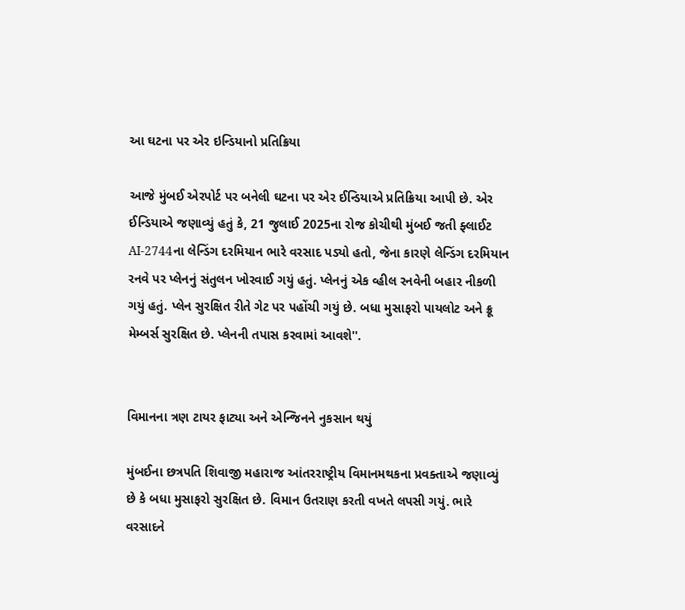આ ઘટના પર એર ઇન્ડિયાનો પ્રતિક્રિયા

આજે મુંબઈ એરપોર્ટ પર બનેલી ઘટના પર એર ઈન્ડિયાએ પ્રતિક્રિયા આપી છે. એર ઈન્ડિયાએ જણાવ્યું હતું કે, 21 જુલાઈ 2025ના રોજ કોચીથી મુંબઈ જતી ફ્લાઈટ AI-2744ના લેન્ડિંગ દરમિયાન ભારે વરસાદ પડ્યો હતો, જેના કારણે લેન્ડિંગ દરમિયાન રનવે પર પ્લેનનું સંતુલન ખોરવાઈ ગયું હતું. પ્લેનનું એક વ્હીલ રનવેની બહાર નીકળી ગયું હતું. પ્લેન સુરક્ષિત રીતે ગેટ પર પહોંચી ગયું છે. બધા મુસાફરો પાયલોટ અને ક્રૂ મેમ્બર્સ સુરક્ષિત છે. પ્લેનની તપાસ કરવામાં આવશે''.


વિમાનના ત્રણ ટાયર ફાટ્યા અને એન્જિનને નુકસાન થયું

મુંબઈના છત્રપતિ શિવાજી મહારાજ આંતરરાષ્ટ્રીય વિમાનમથકના પ્રવક્તાએ જણાવ્યું છે કે બધા મુસાફરો સુરક્ષિત છે. વિમાન ઉતરાણ કરતી વખતે લપસી ગયું. ભારે વરસાદને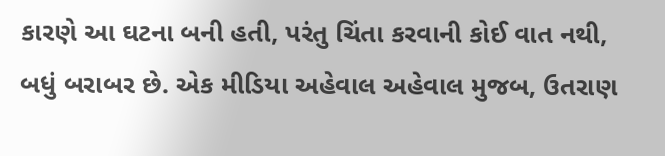કારણે આ ઘટના બની હતી, પરંતુ ચિંતા કરવાની કોઈ વાત નથી, બધું બરાબર છે. એક મીડિયા અહેવાલ અહેવાલ મુજબ, ઉતરાણ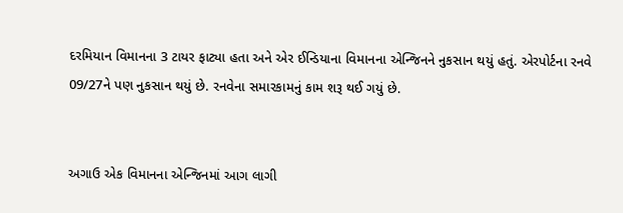દરમિયાન વિમાનના 3 ટાયર ફાટ્યા હતા અને એર ઈન્ડિયાના વિમાનના એન્જિનને નુકસાન થયું હતું. એરપોર્ટના રનવે 09/27ને પણ નુકસાન થયું છે. રનવેના સમારકામનું કામ શરૂ થઈ ગયું છે.


અગાઉ એક વિમાનના એન્જિનમાં આગ લાગી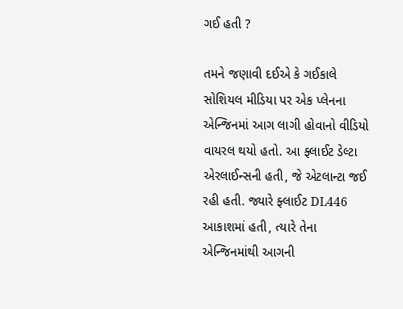ગઈ હતી ?

તમને જણાવી દઈએ કે ગઈકાલે સોશિયલ મીડિયા પર એક પ્લેનના એન્જિનમાં આગ લાગી હોવાનો વીડિયો વાયરલ થયો હતો. આ ફ્લાઈટ ડેલ્ટા એરલાઈન્સની હતી, જે એટલાન્ટા જઈ રહી હતી. જ્યારે ફ્લાઈટ DL446 આકાશમાં હતી, ત્યારે તેના એન્જિનમાંથી આગની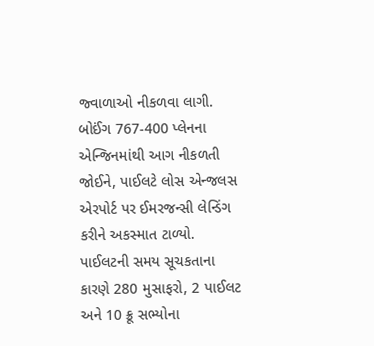જ્વાળાઓ નીકળવા લાગી. બોઈંગ 767-400 પ્લેનના એન્જિનમાંથી આગ નીકળતી જોઈને, પાઈલટે લોસ એન્જલસ એરપોર્ટ પર ઈમરજન્સી લેન્ડિંગ કરીને અકસ્માત ટાળ્યો. પાઈલટની સમય સૂચકતાના કારણે 280 મુસાફરો, 2 પાઈલટ અને 10 ક્રૂ સભ્યોના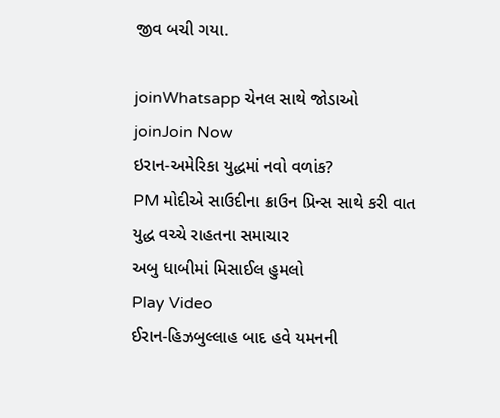જીવ બચી ગયા.

joinWhatsapp ચેનલ સાથે જોડાઓ
joinJoin Now
ઇરાન-અમેરિકા યુદ્ધમાં નવો વળાંક?
PM મોદીએ સાઉદીના ક્રાઉન પ્રિન્સ સાથે કરી વાત
યુદ્ધ વચ્ચે રાહતના સમાચાર
અબુ ધાબીમાં મિસાઈલ હુમલો
Play Video
ઈરાન-હિઝબુલ્લાહ બાદ હવે યમનની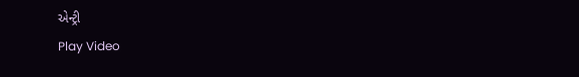એન્ટ્રી
Play Video